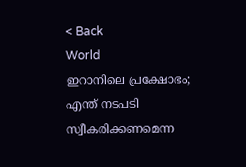< Back
World
ഇറാനിലെ പ്രക്ഷോഭം; എന്ത് നടപടി സ്വീകരിക്കണമെന്ന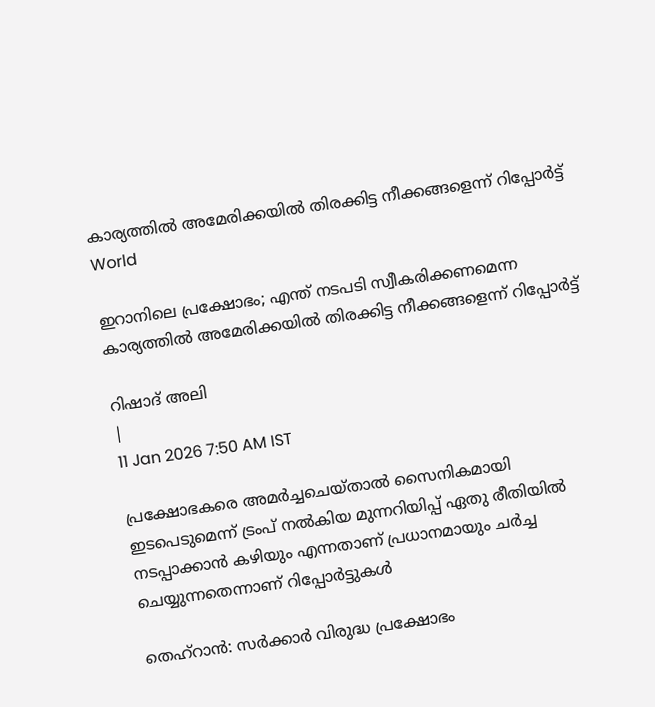കാര്യത്തിൽ അമേരിക്കയിൽ തിരക്കിട്ട നീക്കങ്ങളെന്ന് റിപ്പോര്‍ട്ട്
World

ഇറാനിലെ പ്രക്ഷോഭം; എന്ത് നടപടി സ്വീകരിക്കണമെന്ന കാര്യത്തിൽ അമേരിക്കയിൽ തിരക്കിട്ട നീക്കങ്ങളെന്ന് റിപ്പോര്‍ട്ട്

റിഷാദ് അലി
|
11 Jan 2026 7:50 AM IST

പ്രക്ഷോഭകരെ അമർച്ചചെയ്താൽ സൈനികമായി ഇടപെടുമെന്ന് ട്രംപ് നൽകിയ മുന്നറിയിപ്പ് ഏതു രീതിയിൽ നടപ്പാക്കാൻ കഴിയും എന്നതാണ് പ്രധാനമായും ചർച്ച ചെയ്യുന്നതെന്നാണ് റിപ്പോർട്ടുകൾ

തെഹ്റാന്‍: സർക്കാർ വിരുദ്ധ പ്രക്ഷോഭം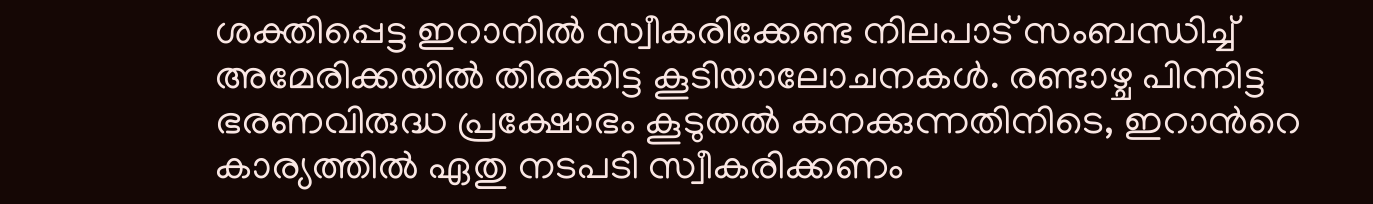ശക്തിപ്പെട്ട ഇറാനിൽ സ്വീകരിക്കേണ്ട നിലപാട് സംബന്ധിച്ച് അമേരിക്കയിൽ തിരക്കിട്ട കൂടിയാലോചനകൾ. രണ്ടാഴ്ച പിന്നിട്ട ഭരണവിരുദ്ധ പ്രക്ഷോഭം കൂടുതൽ കനക്കുന്നതിനിടെ, ഇറാന്‍റെ കാര്യത്തിൽ ഏതു നടപടി സ്വീകരിക്കണം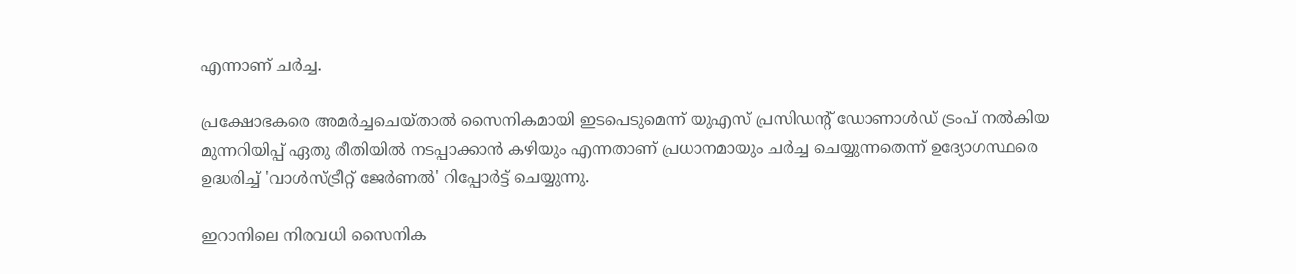എന്നാണ് ചര്‍ച്ച.

പ്രക്ഷോഭകരെ അമർച്ചചെയ്താൽ സൈനികമായി ഇടപെടുമെന്ന് യുഎസ് പ്രസിഡന്‍റ് ഡോണാൾഡ് ട്രംപ് നൽകിയ മുന്നറിയിപ്പ് ഏതു രീതിയിൽ നടപ്പാക്കാൻ കഴിയും എന്നതാണ് പ്രധാനമായും ചർച്ച ചെയ്യുന്നതെന്ന് ഉദ്യോഗസ്ഥരെ ഉദ്ധരിച്ച് 'വാൾസ്ട്രീറ്റ് ജേർണൽ' റിപ്പോർട്ട് ചെയ്യുന്നു.

ഇറാനിലെ നിരവധി സൈനിക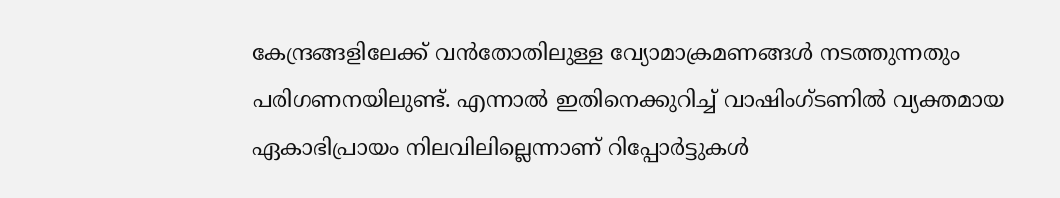കേന്ദ്രങ്ങളിലേക്ക് വൻതോതിലുള്ള വ്യോമാക്രമണങ്ങൾ നടത്തുന്നതും പരിഗണനയിലുണ്ട്. എന്നാൽ ഇതിനെക്കുറിച്ച് വാഷിംഗ്ടണിൽ വ്യക്തമായ ഏകാഭിപ്രായം നിലവിലില്ലെന്നാണ് റിപ്പോർട്ടുകൾ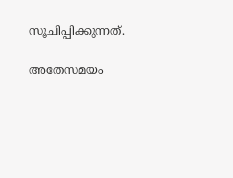സൂചിപ്പിക്കുന്നത്.

അതേസമയം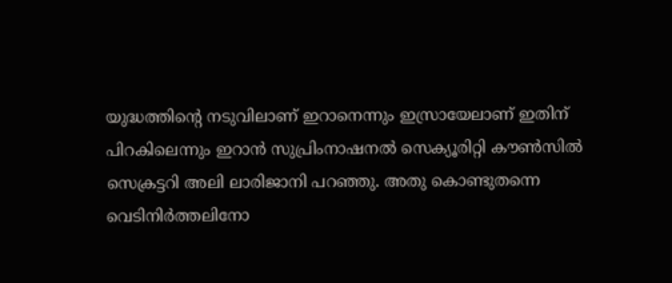യുദ്ധത്തിന്‍റെ നടുവിലാണ് ഇറാനെന്നും ഇസ്രായേലാണ് ഇതിന് പിറകിലെന്നും ഇറാൻ സുപ്രിംനാഷനൽ സെക്യൂരിറ്റി കൗൺസിൽ സെക്രട്ടറി അലി ലാരിജാനി പറഞ്ഞു. അതു കൊണ്ടുതന്നെ വെടിനിർത്തലിനോ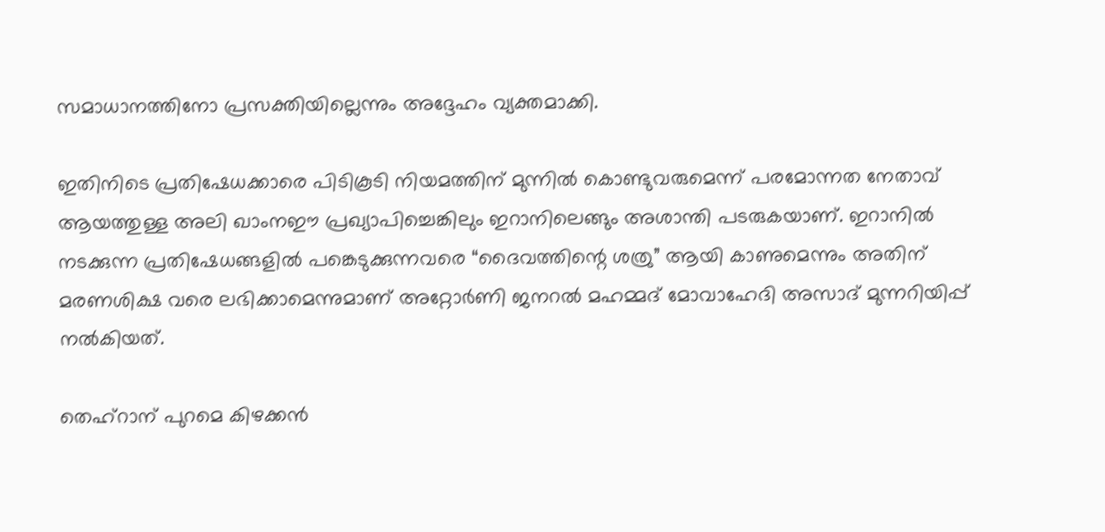സമാധാനത്തിനോ പ്രസക്തിയില്ലെന്നും അദ്ദേഹം വ്യക്തമാക്കി.

ഇതിനിടെ പ്രതിഷേധക്കാരെ പിടികൂടി നിയമത്തിന് മുന്നിൽ കൊണ്ടുവരുമെന്ന് പരമോന്നത നേതാവ് ആയത്തുള്ള അലി ഖാംനഈ പ്രഖ്യാപിച്ചെങ്കിലും ഇറാനിലെങ്ങും അശാന്തി പടരുകയാണ്. ഇറാനിൽ നടക്കുന്ന പ്രതിഷേധങ്ങളിൽ പങ്കെടുക്കുന്നവരെ “ദൈവത്തിന്റെ ശത്രു” ആയി കാണുമെന്നും അതിന് മരണശിക്ഷ വരെ ലഭിക്കാമെന്നുമാണ് അറ്റോർണി ജനറൽ മഹമ്മദ് മോവാഹേദി അസാദ് മുന്നറിയിപ്പ് നൽകിയത്.

തെഹ്റാന് പുറമെ കിഴക്കൻ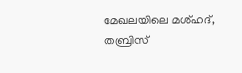മേഖലയിലെ മശ്ഹദ്, തബ്രിസ്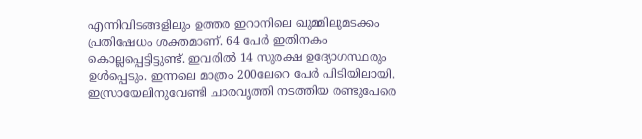എന്നിവിടങ്ങളിലും ഉത്തര ഇറാനിലെ ഖുമ്മിലുമടക്കം പ്രതിഷേധം ശക്തമാണ്. 64 പേർ ഇതിനകം കൊല്ലപ്പെട്ടിട്ടുണ്ട്. ഇവരിൽ 14 സുരക്ഷ ഉദ്യോഗസ്ഥരും ഉൾപ്പെടും. ഇന്നലെ മാത്രം 200ലേറെ പേർ പിടിയിലായി. ഇസ്രായേലിനുവേണ്ടി ചാരവൃത്തി നടത്തിയ രണ്ടുപേരെ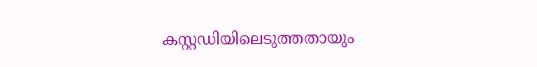കസ്റ്റഡിയിലെടുത്തതായും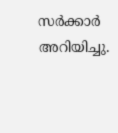സർക്കാർ അറിയിച്ചു.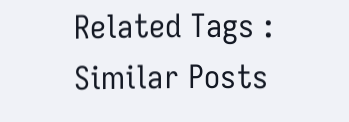Related Tags :
Similar Posts